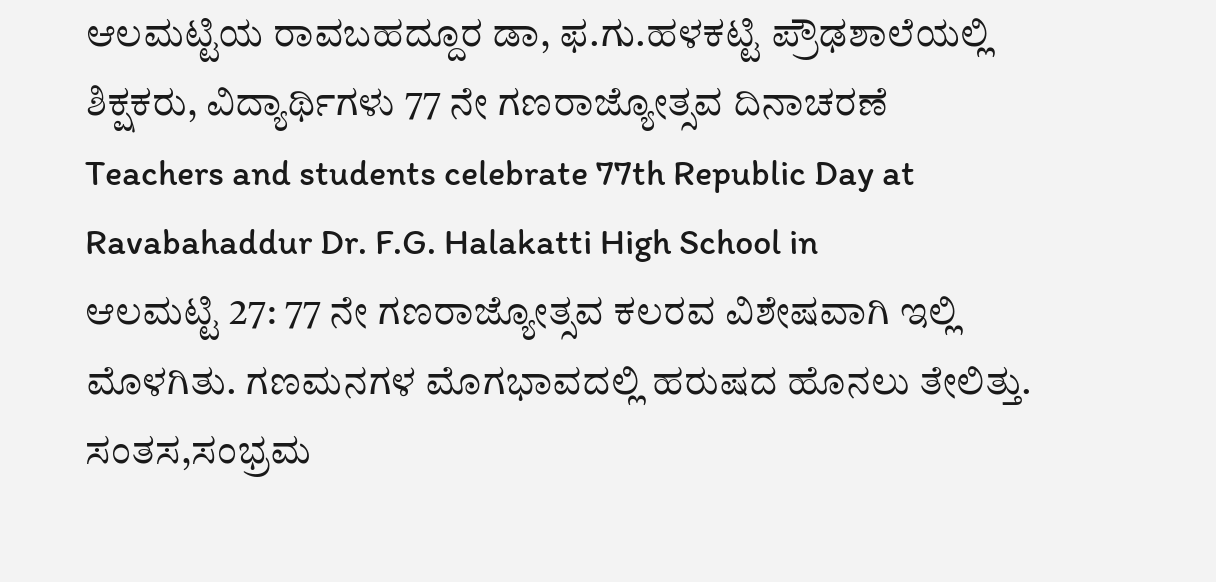ಆಲಮಟ್ಟಿಯ ರಾವಬಹದ್ದೂರ ಡಾ, ಫ.ಗು.ಹಳಕಟ್ಟಿ ಪ್ರೌಢಶಾಲೆಯಲ್ಲಿ ಶಿಕ್ಷಕರು, ವಿದ್ಯಾರ್ಥಿಗಳು 77 ನೇ ಗಣರಾಜ್ಯೋತ್ಸವ ದಿನಾಚರಣೆ
Teachers and students celebrate 77th Republic Day at Ravabahaddur Dr. F.G. Halakatti High School in
ಆಲಮಟ್ಟಿ 27: 77 ನೇ ಗಣರಾಜ್ಯೋತ್ಸವ ಕಲರವ ವಿಶೇಷವಾಗಿ ಇಲ್ಲಿ ಮೊಳಗಿತು. ಗಣಮನಗಳ ಮೊಗಭಾವದಲ್ಲಿ ಹರುಷದ ಹೊನಲು ತೇಲಿತ್ತು. ಸಂತಸ,ಸಂಭ್ರಮ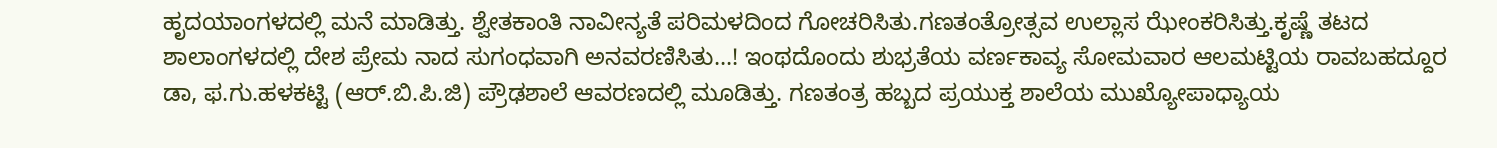ಹೃದಯಾಂಗಳದಲ್ಲಿ ಮನೆ ಮಾಡಿತ್ತು. ಶ್ವೇತಕಾಂತಿ ನಾವೀನ್ಯತೆ ಪರಿಮಳದಿಂದ ಗೋಚರಿಸಿತು.ಗಣತಂತ್ರೋತ್ಸವ ಉಲ್ಲಾಸ ಝೇಂಕರಿಸಿತ್ತು.ಕೃಷ್ಣೆ ತಟದ ಶಾಲಾಂಗಳದಲ್ಲಿ ದೇಶ ಪ್ರೇಮ ನಾದ ಸುಗಂಧವಾಗಿ ಅನವರಣಿಸಿತು...! ಇಂಥದೊಂದು ಶುಭ್ರತೆಯ ವರ್ಣಕಾವ್ಯ ಸೋಮವಾರ ಆಲಮಟ್ಟಿಯ ರಾವಬಹದ್ದೂರ ಡಾ, ಫ.ಗು.ಹಳಕಟ್ಟಿ (ಆರ್.ಬಿ.ಪಿ.ಜಿ) ಪ್ರೌಢಶಾಲೆ ಆವರಣದಲ್ಲಿ ಮೂಡಿತ್ತು. ಗಣತಂತ್ರ ಹಬ್ಬದ ಪ್ರಯುಕ್ತ ಶಾಲೆಯ ಮುಖ್ಯೋಪಾಧ್ಯಾಯ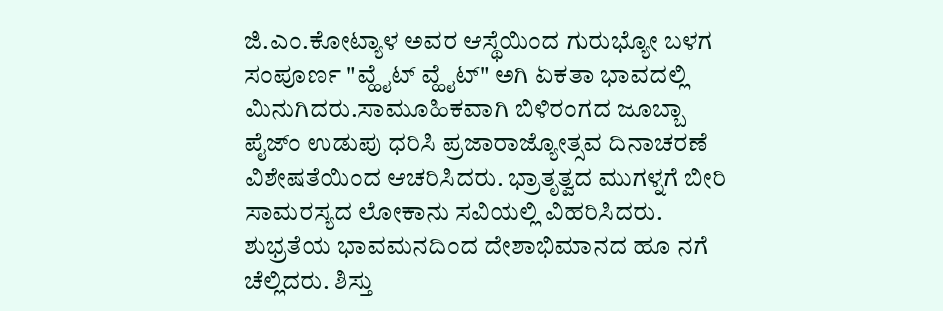ಜಿ.ಎಂ.ಕೋಟ್ಯಾಳ ಅವರ ಆಸ್ಥೆಯಿಂದ ಗುರುಭ್ಯೋ ಬಳಗ ಸಂಪೂರ್ಣ "ವ್ಹೈಟ್ ವ್ಹೈಟ್" ಅಗಿ ಏಕತಾ ಭಾವದಲ್ಲಿ ಮಿನುಗಿದರು.ಸಾಮೂಹಿಕವಾಗಿ ಬಿಳಿರಂಗದ ಜೂಬ್ಬಾ ಪೈಜ್ಂ ಉಡುಪು ಧರಿಸಿ ಪ್ರಜಾರಾಜ್ಯೋತ್ಸವ ದಿನಾಚರಣೆ ವಿಶೇಷತೆಯಿಂದ ಆಚರಿಸಿದರು. ಭ್ರಾತೃತ್ವದ ಮುಗಳ್ನಗೆ ಬೀರಿ ಸಾಮರಸ್ಯದ ಲೋಕಾನು ಸವಿಯಲ್ಲಿ ವಿಹರಿಸಿದರು.
ಶುಭ್ರತೆಯ ಭಾವಮನದಿಂದ ದೇಶಾಭಿಮಾನದ ಹೂ ನಗೆ ಚೆಲ್ಲಿದರು. ಶಿಸ್ತು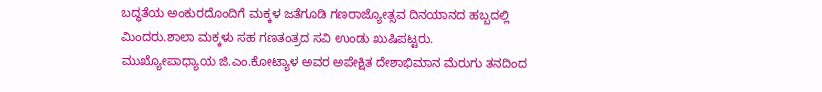ಬದ್ಧತೆಯ ಅಂಕುರದೊಂದಿಗೆ ಮಕ್ಕಳ ಜತೆಗೂಡಿ ಗಣರಾಜ್ಯೋತ್ಸವ ದಿನಯಾನದ ಹಬ್ಬದಲ್ಲಿ ಮಿಂದರು.ಶಾಲಾ ಮಕ್ಕಳು ಸಹ ಗಣತಂತ್ರದ ಸವಿ ಉಂಡು ಖುಷಿಪಟ್ಟರು. ಮುಖ್ಯೋಪಾಧ್ಯಾಯ ಜಿ.ಎಂ.ಕೋಟ್ಯಾಳ ಅವರ ಅಪೇಕ್ಷಿತ ದೇಶಾಭಿಮಾನ ಮೆರುಗು ತನದಿಂದ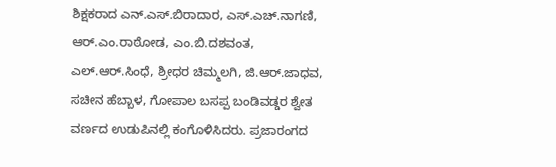ಶಿಕ್ಷಕರಾದ ಎನ್.ಎಸ್.ಬಿರಾದಾರ, ಎಸ್.ಎಚ್.ನಾಗಣಿ, ಆರ್.ಎಂ.ರಾಠೋಡ, ಎಂ.ಬಿ.ದಶವಂತ, ಎಲ್.ಆರ್.ಸಿಂಧೆ, ಶ್ರೀಧರ ಚಿಮ್ಮಲಗಿ, ಜಿ.ಆರ್.ಜಾಧವ, ಸಚೀನ ಹೆಬ್ಬಾಳ, ಗೋಪಾಲ ಬಸಪ್ಪ ಬಂಡಿವಡ್ಡರ ಶ್ವೇತ ವರ್ಣದ ಉಡುಪಿನಲ್ಲಿ ಕಂಗೊಳಿಸಿದರು. ಪ್ರಜಾರಂಗದ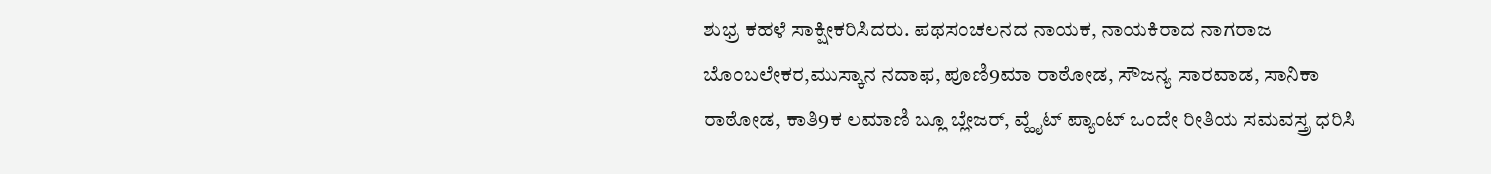ಶುಭ್ರ ಕಹಳೆ ಸಾಕ್ಷೀಕರಿಸಿದರು. ಪಥಸಂಚಲನದ ನಾಯಕ, ನಾಯಕಿರಾದ ನಾಗರಾಜ ಬೊಂಬಲೇಕರ,ಮುಸ್ಕಾನ ನದಾಫ, ಪೂಣಿ9ಮಾ ರಾಠೋಡ, ಸೌಜನ್ಯ ಸಾರವಾಡ, ಸಾನಿಕಾ ರಾಠೋಡ, ಕಾತಿ9ಕ ಲಮಾಣಿ ಬ್ಲೂ ಬ್ಲೇಜರ್, ವ್ಹೈಟ್ ಪ್ಯಾಂಟ್ ಒಂದೇ ರೀತಿಯ ಸಮವಸ್ತ್ರ ಧರಿಸಿ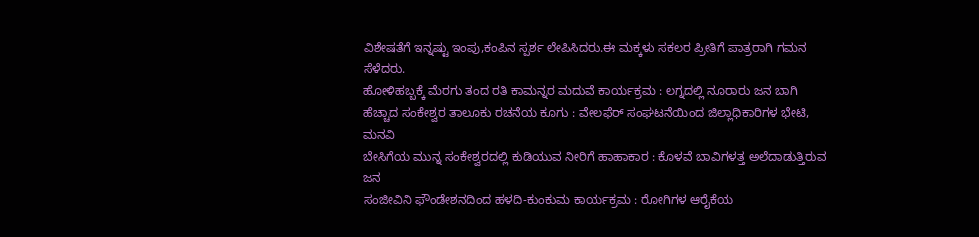ವಿಶೇಷತೆಗೆ ಇನ್ನಷ್ಟು ಇಂಪು,ಕಂಪಿನ ಸ್ಪರ್ಶ ಲೇಪಿಸಿದರು.ಈ ಮಕ್ಕಳು ಸಕಲರ ಪ್ರೀತಿಗೆ ಪಾತ್ರರಾಗಿ ಗಮನ ಸೆಳೆದರು.
ಹೋಳಿಹಬ್ಬಕ್ಕೆ ಮೆರಗು ತಂದ ರತಿ ಕಾಮನ್ನರ ಮದುವೆ ಕಾರ್ಯಕ್ರಮ : ಲಗ್ನದಲ್ಲಿ ನೂರಾರು ಜನ ಬಾಗಿ
ಹೆಚ್ಚಾದ ಸಂಕೇಶ್ವರ ತಾಲೂಕು ರಚನೆಯ ಕೂಗು : ವೇಲಫೆರ್ ಸಂಘಟನೆಯಿಂದ ಜಿಲ್ಲಾಧಿಕಾರಿಗಳ ಭೇಟಿ, ಮನವಿ
ಬೇಸಿಗೆಯ ಮುನ್ನ ಸಂಕೇಶ್ವರದಲ್ಲಿ ಕುಡಿಯುವ ನೀರಿಗೆ ಹಾಹಾಕಾರ : ಕೊಳವೆ ಬಾವಿಗಳತ್ತ ಅಲೆದಾಡುತ್ತಿರುವ ಜನ
ಸಂಜೀವಿನಿ ಫೌಂಡೇಶನದಿಂದ ಹಳದಿ-ಕುಂಕುಮ ಕಾರ್ಯಕ್ರಮ : ರೋಗಿಗಳ ಆರೈಕೆಯ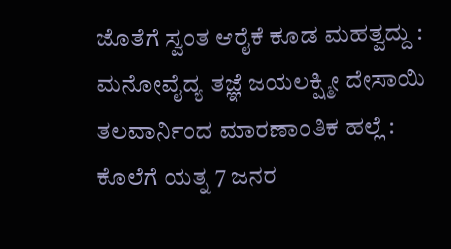ಜೊತೆಗೆ ಸ್ವಂತ ಆರೈಕೆ ಕೂಡ ಮಹತ್ವದ್ದು : ಮನೋವೈದ್ಯ ತಜ್ಞೆ ಜಯಲಕ್ಷ್ಮೀ ದೇಸಾಯಿ
ತಲವಾರ್ನಿಂದ ಮಾರಣಾಂತಿಕ ಹಲ್ಲೆ : ಕೊಲೆಗೆ ಯತ್ನ 7 ಜನರ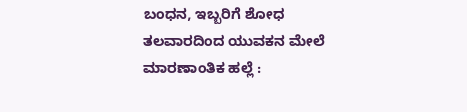ಬಂಧನ, ಇಬ್ಬರಿಗೆ ಶೋಧ
ತಲವಾರದಿಂದ ಯುವಕನ ಮೇಲೆ ಮಾರಣಾಂತಿಕ ಹಲ್ಲೆ :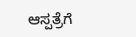ಆಸ್ಪತ್ರೆಗೆ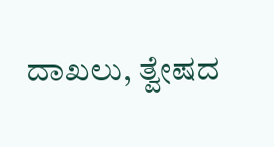ದಾಖಲು, ತ್ವೇಷದ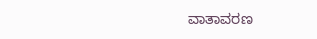ವಾತಾವರಣ